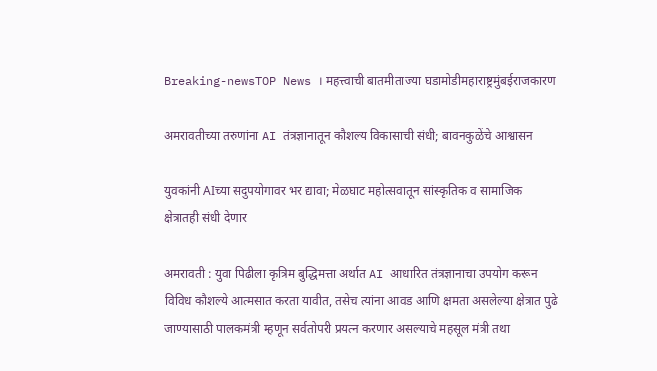Breaking-newsTOP News । महत्त्वाची बातमीताज्या घडामोडीमहाराष्ट्रमुंबईराजकारण

अमरावतीच्या तरुणांना AI तंत्रज्ञानातून कौशल्य विकासाची संधी; बावनकुळेंचे आश्वासन

युवकांनी AIच्या सदुपयोगावर भर द्यावा; मेळघाट महोत्सवातून सांस्कृतिक व सामाजिक क्षेत्रातही संधी देणार

अमरावती : युवा पिढीला कृत्रिम बुद्धिमत्ता अर्थात AI आधारित तंत्रज्ञानाचा उपयोग करून विविध कौशल्ये आत्मसात करता यावीत, तसेच त्यांना आवड आणि क्षमता असलेल्या क्षेत्रात पुढे जाण्यासाठी पालकमंत्री म्हणून सर्वतोपरी प्रयत्न करणार असल्याचे महसूल मंत्री तथा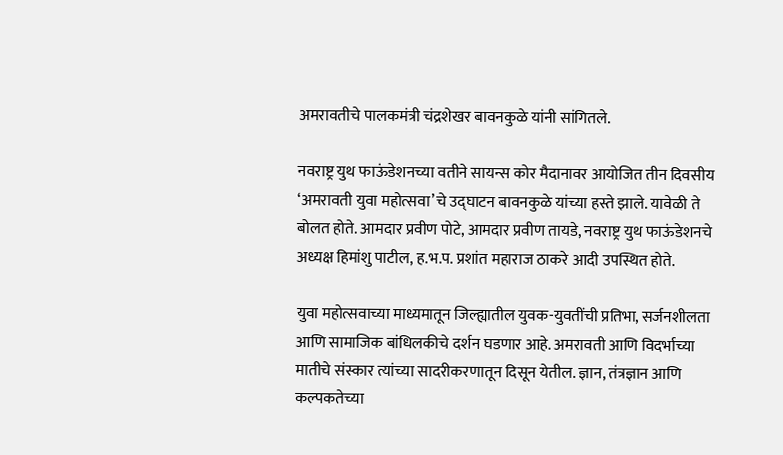अमरावतीचे पालकमंत्री चंद्रशेखर बावनकुळे यांनी सांगितले.

नवराष्ट्र युथ फाऊंडेशनच्या वतीने सायन्स कोर मैदानावर आयोजित तीन दिवसीय ‘अमरावती युवा महोत्सवा’चे उद्घाटन बावनकुळे यांच्या हस्ते झाले. यावेळी ते बोलत होते. आमदार प्रवीण पोटे, आमदार प्रवीण तायडे, नवराष्ट्र युथ फाऊंडेशनचे अध्यक्ष हिमांशु पाटील, ह.भ.प. प्रशांत महाराज ठाकरे आदी उपस्थित होते.

युवा महोत्सवाच्या माध्यमातून जिल्ह्यातील युवक-युवतींची प्रतिभा, सर्जनशीलता आणि सामाजिक बांधिलकीचे दर्शन घडणार आहे. अमरावती आणि विदर्भाच्या मातीचे संस्कार त्यांच्या सादरीकरणातून दिसून येतील. ज्ञान, तंत्रज्ञान आणि कल्पकतेच्या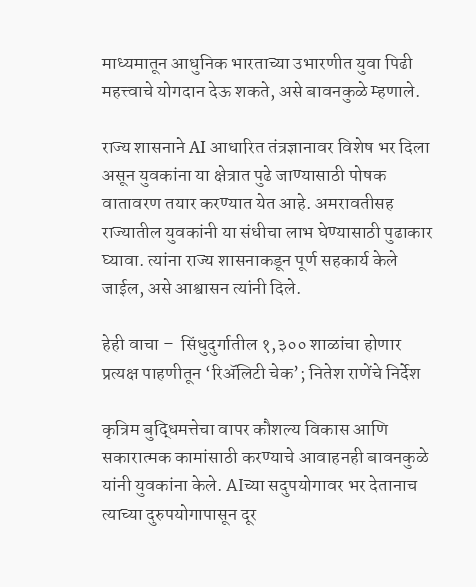माध्यमातून आधुनिक भारताच्या उभारणीत युवा पिढी महत्त्वाचे योगदान देऊ शकते, असे बावनकुळे म्हणाले.

राज्य शासनाने AI आधारित तंत्रज्ञानावर विशेष भर दिला असून युवकांना या क्षेत्रात पुढे जाण्यासाठी पोषक वातावरण तयार करण्यात येत आहे. अमरावतीसह राज्यातील युवकांनी या संधीचा लाभ घेण्यासाठी पुढाकार घ्यावा. त्यांना राज्य शासनाकडून पूर्ण सहकार्य केले जाईल, असे आश्वासन त्यांनी दिले.

हेही वाचा –  सिंधुदुर्गातील १,३०० शाळांचा होणार प्रत्यक्ष पाहणीतून ‘रिॲलिटी चेक’; नितेश राणेंचे निर्देश

कृत्रिम बुद्धिमत्तेचा वापर कौशल्य विकास आणि सकारात्मक कामांसाठी करण्याचे आवाहनही बावनकुळे यांनी युवकांना केले. AIच्या सदुपयोगावर भर देतानाच त्याच्या दुरुपयोगापासून दूर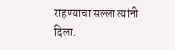राहण्याचा सल्ला त्यांनी दिला.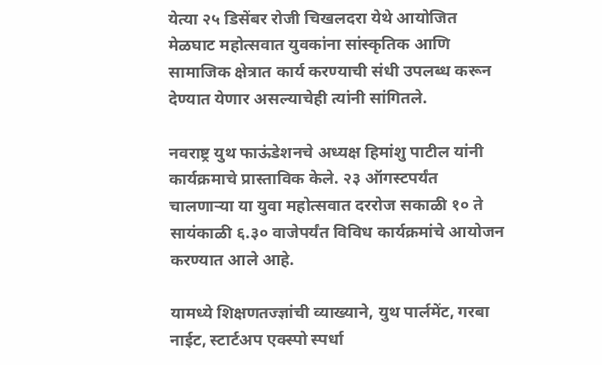येत्या २५ डिसेंबर रोजी चिखलदरा येथे आयोजित मेळघाट महोत्सवात युवकांना सांस्कृतिक आणि सामाजिक क्षेत्रात कार्य करण्याची संधी उपलब्ध करून देण्यात येणार असल्याचेही त्यांनी सांगितले.

नवराष्ट्र युथ फाऊंडेशनचे अध्यक्ष हिमांशु पाटील यांनी कार्यक्रमाचे प्रास्ताविक केले. २३ ऑगस्टपर्यंत चालणाऱ्या या युवा महोत्सवात दररोज सकाळी १० ते सायंकाळी ६.३० वाजेपर्यंत विविध कार्यक्रमांचे आयोजन करण्यात आले आहे.

यामध्ये शिक्षणतज्ज्ञांची व्याख्याने, युथ पार्लमेंट, गरबा नाईट, स्टार्टअप एक्स्पो स्पर्धा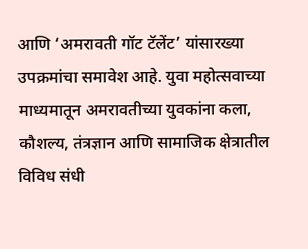आणि ‘अमरावती गॉट टॅलेंट’ यांसारख्या उपक्रमांचा समावेश आहे. युवा महोत्सवाच्या माध्यमातून अमरावतीच्या युवकांना कला, कौशल्य, तंत्रज्ञान आणि सामाजिक क्षेत्रातील विविध संधी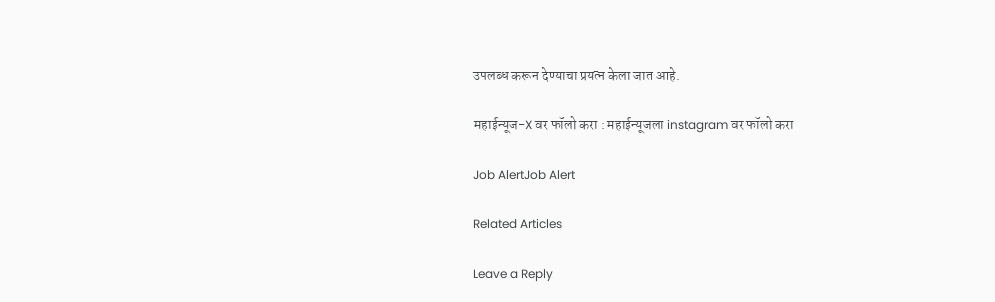उपलब्ध करून देण्याचा प्रयत्न केला जात आहे.

महाईन्यूज-X वर फॉलो करा : महाईन्यूजला instagram वर फॉलो करा

Job AlertJob Alert

Related Articles

Leave a Reply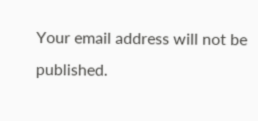Your email address will not be published.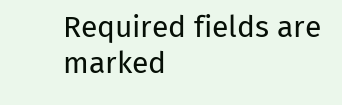Required fields are marked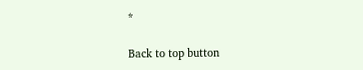*

Back to top button